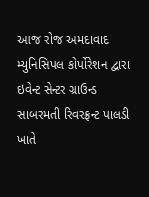આજ રોજ અમદાવાદ મ્યુનિસિપલ કોર્પોરેશન દ્વારા ઇવેન્ટ સેન્ટર ગ્રાઉન્ડ સાબરમતી રિવરફ્રન્ટ પાલડી ખાતે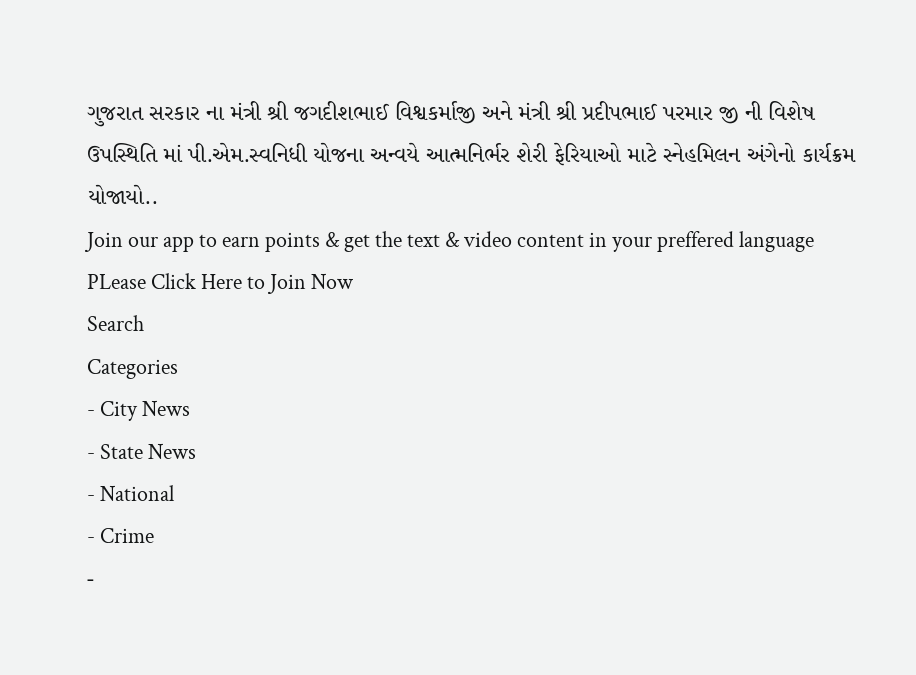ગુજરાત સરકાર ના મંત્રી શ્રી જગદીશભાઈ વિશ્વકર્માજી અને મંત્રી શ્રી પ્રદીપભાઈ પરમાર જી ની વિશેષ ઉપસ્થિતિ માં પી.એમ.સ્વનિધી યોજના અન્વયે આત્મનિર્ભર શેરી ફેરિયાઓ માટે સ્નેહમિલન અંગેનો કાર્યક્રમ યોજાયો..
Join our app to earn points & get the text & video content in your preffered language
PLease Click Here to Join Now
Search
Categories
- City News
- State News
- National
- Crime
-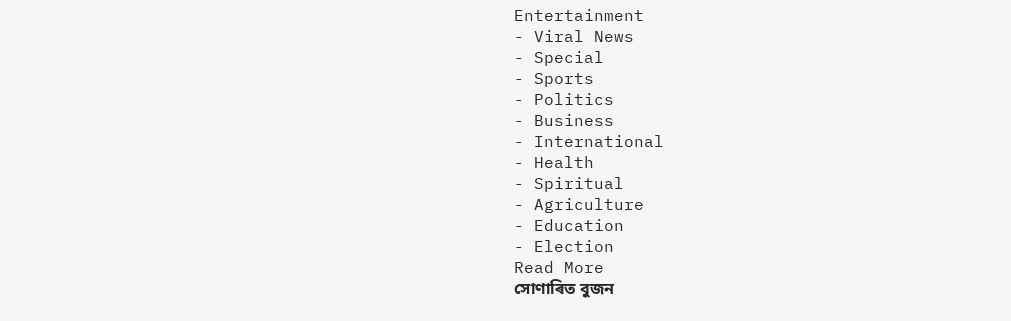Entertainment
- Viral News
- Special
- Sports
- Politics
- Business
- International
- Health
- Spiritual
- Agriculture
- Education
- Election
Read More
সোণাৰিত বুজন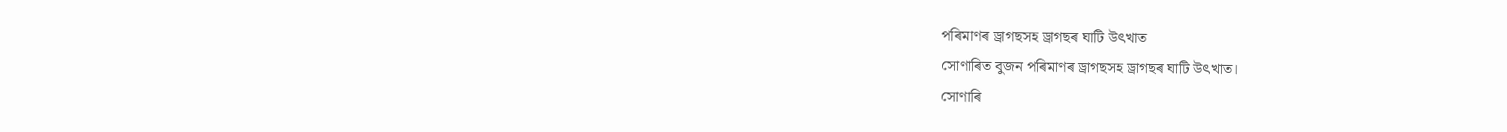পৰিমাণৰ ড্ৰাগছসহ ড্ৰাগছৰ ঘাটি উৎখাত
সোণাৰিত বুজন পৰিমাণৰ ড্ৰাগছসহ ড্ৰাগছৰ ঘাটি উৎখাত।
সোণাৰি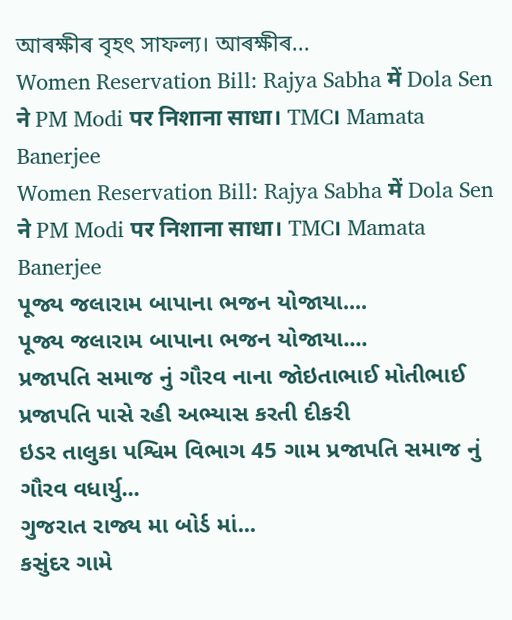আৰক্ষীৰ বৃহৎ সাফল্য। আৰক্ষীৰ...
Women Reservation Bill: Rajya Sabha में Dola Sen ने PM Modi पर निशाना साधा। TMC। Mamata Banerjee
Women Reservation Bill: Rajya Sabha में Dola Sen ने PM Modi पर निशाना साधा। TMC। Mamata Banerjee
પૂજ્ય જલારામ બાપાના ભજન યોજાયા....
પૂજ્ય જલારામ બાપાના ભજન યોજાયા....
પ્રજાપતિ સમાજ નું ગૌરવ નાના જોઇતાભાઈ મોતીભાઈ પ્રજાપતિ પાસે રહી અભ્યાસ કરતી દીકરી
ઇડર તાલુકા પશ્વિમ વિભાગ 45 ગામ પ્રજાપતિ સમાજ નું ગૌરવ વધાર્યુ...
ગુજરાત રાજ્ય મા બોર્ડ માં...
કસુંદર ગામે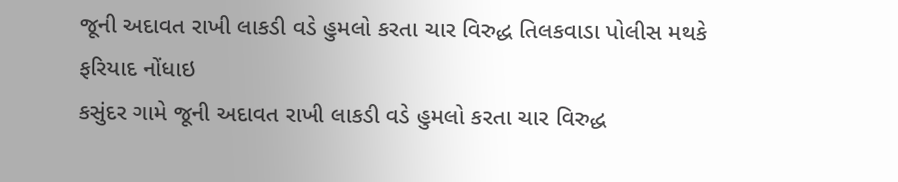જૂની અદાવત રાખી લાકડી વડે હુમલો કરતા ચાર વિરુદ્ધ તિલકવાડા પોલીસ મથકે ફરિયાદ નોંધાઇ
કસુંદર ગામે જૂની અદાવત રાખી લાકડી વડે હુમલો કરતા ચાર વિરુદ્ધ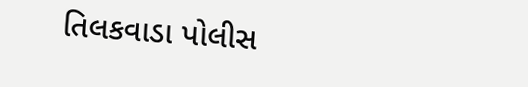તિલકવાડા પોલીસ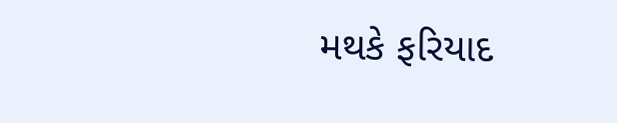મથકે ફરિયાદ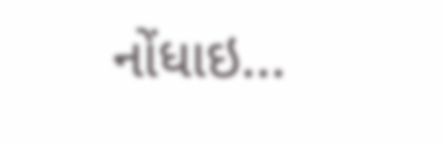નોંધાઇ...